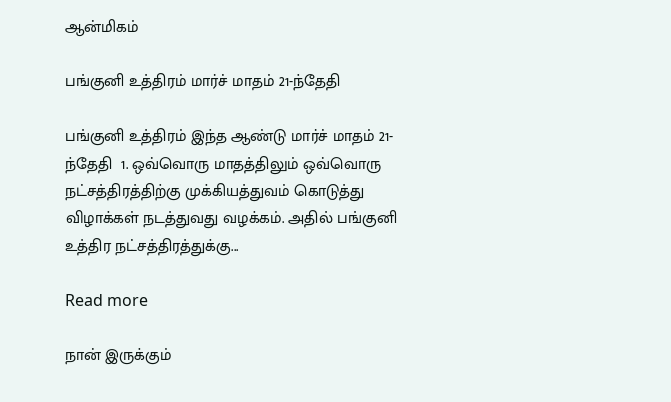ஆன்மிகம்

பங்குனி உத்திரம் மார்ச் மாதம் 21-ந்தேதி

பங்குனி உத்திரம் இந்த ஆண்டு மார்ச் மாதம் 21-ந்தேதி  1. ஒவ்வொரு மாதத்திலும் ஒவ்வொரு நட்சத்திரத்திற்கு முக்கியத்துவம் கொடுத்து விழாக்கள் நடத்துவது வழக்கம். அதில் பங்குனி உத்திர நட்சத்திரத்துக்கு...

Read more

நான் இருக்கும்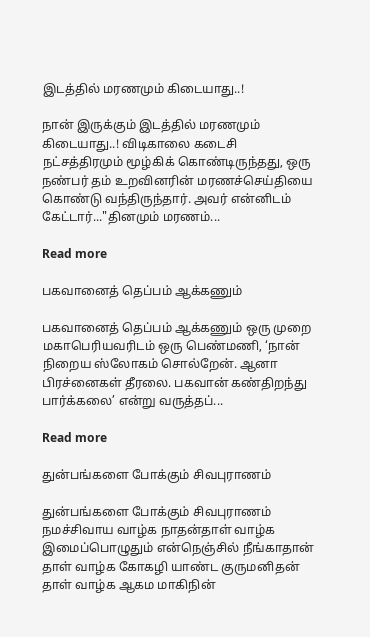இடத்தில் மரணமும் கிடையாது..!

நான் இருக்கும் இடத்தில் மரணமும் கிடையாது..! விடிகாலை கடைசி நட்சத்திரமும் மூழ்கிக் கொண்டிருந்தது, ஒரு நண்பர் தம் உறவினரின் மரணச்செய்தியை கொண்டு வந்திருந்தார். அவர் என்னிடம் கேட்டார்..."தினமும் மரணம்...

Read more

பகவானைத் தெப்பம் ஆக்கணும்

பகவானைத் தெப்பம் ஆக்கணும் ஒரு முறை மகாபெரியவரிடம் ஒரு பெண்மணி, ‘நான் நிறைய ஸ்லோகம் சொல்றேன். ஆனா பிரச்னைகள் தீரலை. பகவான் கண்திறந்து பார்க்கலை’ என்று வருத்தப்...

Read more

துன்பங்களை போக்கும் சிவபுராணம்

துன்பங்களை போக்கும் சிவபுராணம் நமச்சிவாய வாழ்க நாதன்தாள் வாழ்க இமைப்பொழுதும் என்நெஞ்சில் நீங்காதான் தாள் வாழ்க கோகழி யாண்ட குருமனிதன் தாள் வாழ்க ஆகம மாகிநின்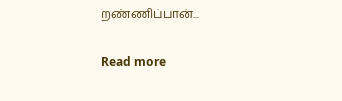றண்ணிப்பான்...

Read more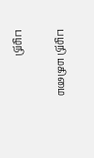பழநி மகிமை

பழநி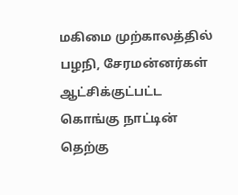மகிமை முற்காலத்தில் பழநி, சேரமன்னர்கள் ஆட்சிக்குட்பட்ட கொங்கு நாட்டின் தெற்கு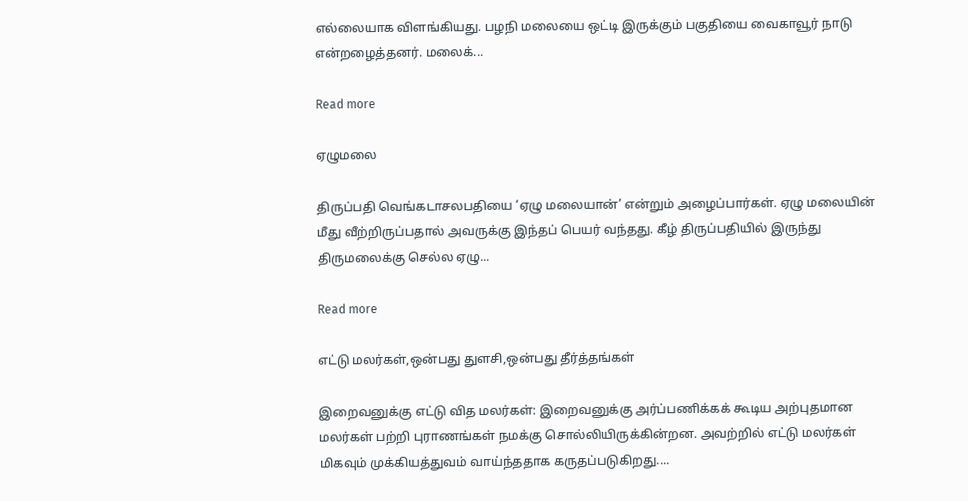எல்லையாக விளங்கியது. பழநி மலையை ஒட்டி இருக்கும் பகுதியை வைகாவூர் நாடு என்றழைத்தனர். மலைக்...

Read more

ஏழுமலை

திருப்பதி வெங்கடாசலபதியை ‘ஏழு மலையான்’ என்றும் அழைப்பார்கள். ஏழு மலையின் மீது வீற்றிருப்பதால் அவருக்கு இந்தப் பெயர் வந்தது. கீழ் திருப்பதியில் இருந்து திருமலைக்கு செல்ல ஏழு...

Read more

எட்டு மலர்கள்,ஒன்பது துளசி,ஒன்பது தீர்த்தங்கள்

இறைவனுக்கு எட்டு வித மலர்கள்: இறைவனுக்கு அர்ப்பணிக்கக் கூடிய அற்புதமான மலர்கள் பற்றி புராணங்கள் நமக்கு சொல்லியிருக்கின்றன. அவற்றில் எட்டு மலர்கள் மிகவும் முக்கியத்துவம் வாய்ந்ததாக கருதப்படுகிறது....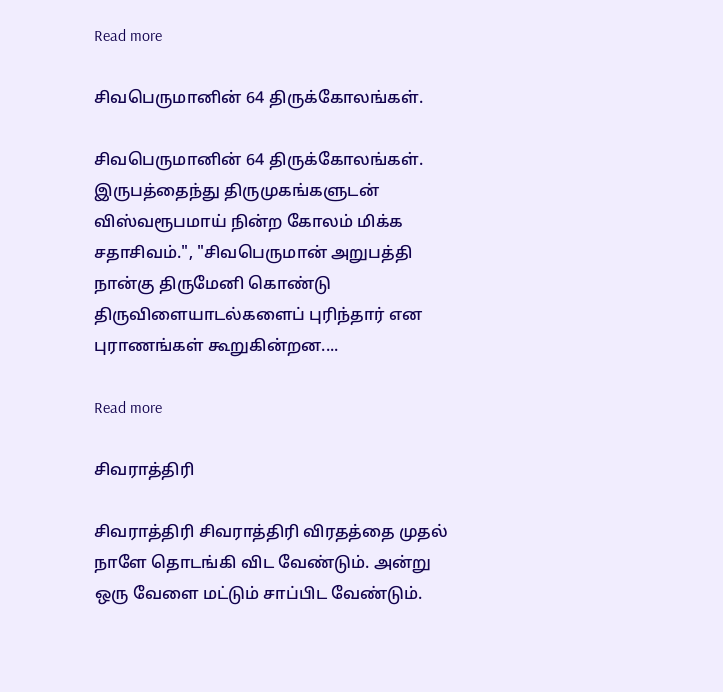Read more

சிவபெருமானின் 64 திருக்கோலங்கள்.

சிவபெருமானின் 64 திருக்கோலங்கள். இருபத்தைந்து திருமுகங்களுடன் விஸ்வரூபமாய் நின்ற கோலம் மிக்க சதாசிவம்.", "சிவபெருமான் அறுபத்தி நான்கு திருமேனி கொண்டு திருவிளையாடல்களைப் புரிந்தார் என புராணங்கள் கூறுகின்றன....

Read more

சிவராத்திரி

சிவராத்திரி சிவராத்திரி விரதத்தை முதல் நாளே தொடங்கி விட வேண்டும். அன்று ஒரு வேளை மட்டும் சாப்பிட வேண்டும்.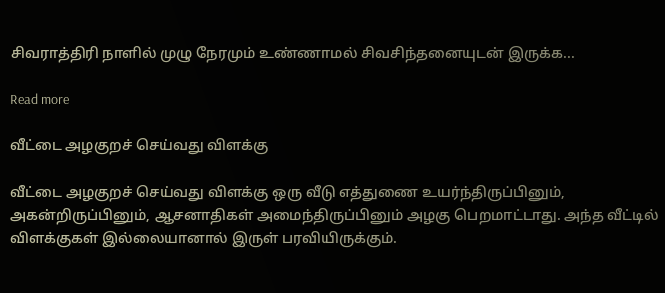சிவராத்திரி நாளில் முழு நேரமும் உண்ணாமல் சிவசிந்தனையுடன் இருக்க...

Read more

வீட்டை அழகுறச் செய்வது விளக்கு

வீட்டை அழகுறச் செய்வது விளக்கு ஒரு வீடு எத்துணை உயர்ந்திருப்பினும், அகன்றிருப்பினும், ஆசனாதிகள் அமைந்திருப்பினும் அழகு பெறமாட்டாது. அந்த வீட்டில் விளக்குகள் இல்லையானால் இருள் பரவியிருக்கும்.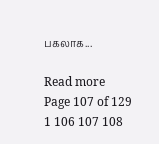பகலாக...

Read more
Page 107 of 129 1 106 107 108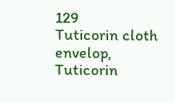129
Tuticorin cloth envelop, Tuticorin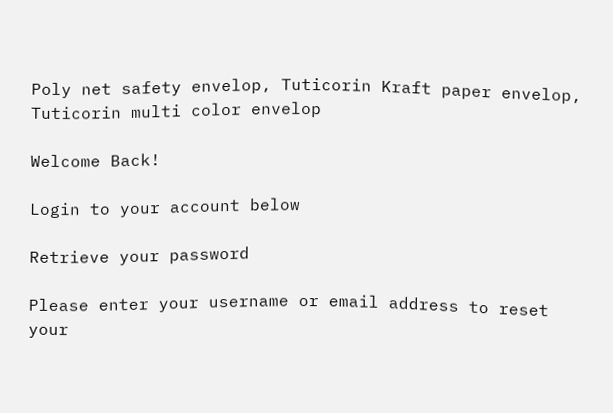Poly net safety envelop, Tuticorin Kraft paper envelop, Tuticorin multi color envelop

Welcome Back!

Login to your account below

Retrieve your password

Please enter your username or email address to reset your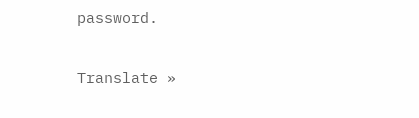password.

Translate »